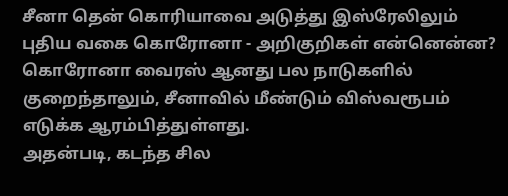சீனா தென் கொரியாவை அடுத்து இஸ்ரேலிலும் புதிய வகை கொரோனா - அறிகுறிகள் என்னென்ன?
கொரோனா வைரஸ் ஆனது பல நாடுகளில் குறைந்தாலும், சீனாவில் மீண்டும் விஸ்வரூபம் எடுக்க ஆரம்பித்துள்ளது.
அதன்படி, கடந்த சில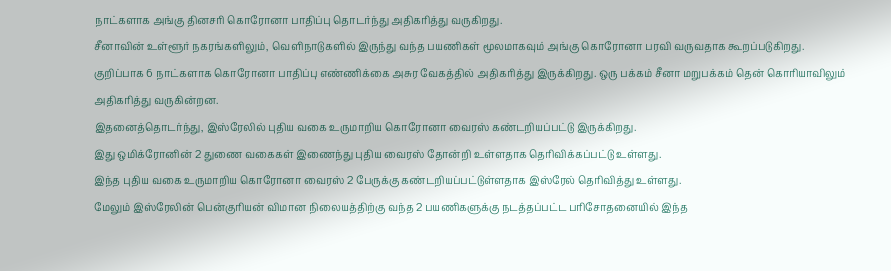நாட்களாக அங்கு தினசரி கொரோனா பாதிப்பு தொடர்ந்து அதிகரித்து வருகிறது.
சீனாவின் உள்ளூர் நகரங்களிலும், வெளிநாடுகளில் இருந்து வந்த பயணிகள் மூலமாகவும் அங்கு கொரோனா பரவி வருவதாக கூறப்படுகிறது.
குறிப்பாக 6 நாட்களாக கொரோனா பாதிப்பு எண்ணிக்கை அசுர வேகத்தில் அதிகரித்து இருக்கிறது. ஒரு பக்கம் சீனா மறுபக்கம் தென் கொரியாவிலும் அதிகரித்து வருகின்றன.
இதனைத்தொடர்ந்து, இஸ்ரேலில் புதிய வகை உருமாறிய கொரோனா வைரஸ் கண்டறியப்பட்டு இருக்கிறது.
இது ஒமிக்ரோனின் 2 துணை வகைகள் இணைந்து புதிய வைரஸ் தோன்றி உள்ளதாக தெரிவிக்கப்பட்டு உள்ளது.
இந்த புதிய வகை உருமாறிய கொரோனா வைரஸ் 2 பேருக்கு கண்டறியப்பட்டுள்ளதாக இஸ்ரேல் தெரிவித்து உள்ளது.
மேலும் இஸ்ரேலின் பென்குரியன் விமான நிலையத்திற்கு வந்த 2 பயணிகளுக்கு நடத்தப்பட்ட பரிசோதனையில் இந்த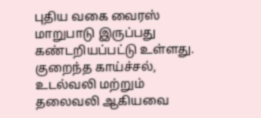புதிய வகை வைரஸ் மாறுபாடு இருப்பது கண்டறியப்பட்டு உள்ளது.
குறைந்த காய்ச்சல், உடல்வலி மற்றும் தலைவலி ஆகியவை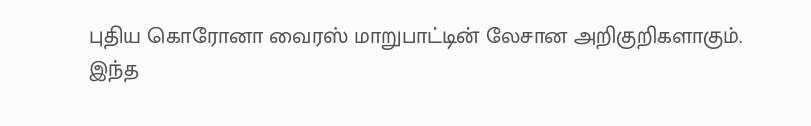புதிய கொரோனா வைரஸ் மாறுபாட்டின் லேசான அறிகுறிகளாகும்.
இந்த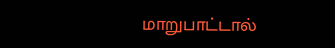மாறுபாட்டால்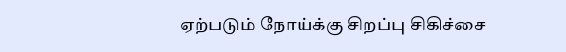ஏற்படும் நோய்க்கு சிறப்பு சிகிச்சை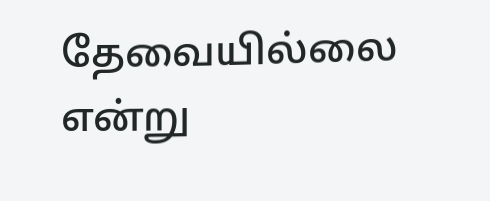தேவையில்லை என்று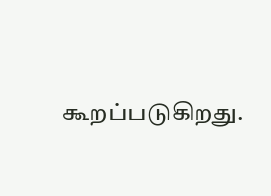கூறப்படுகிறது.